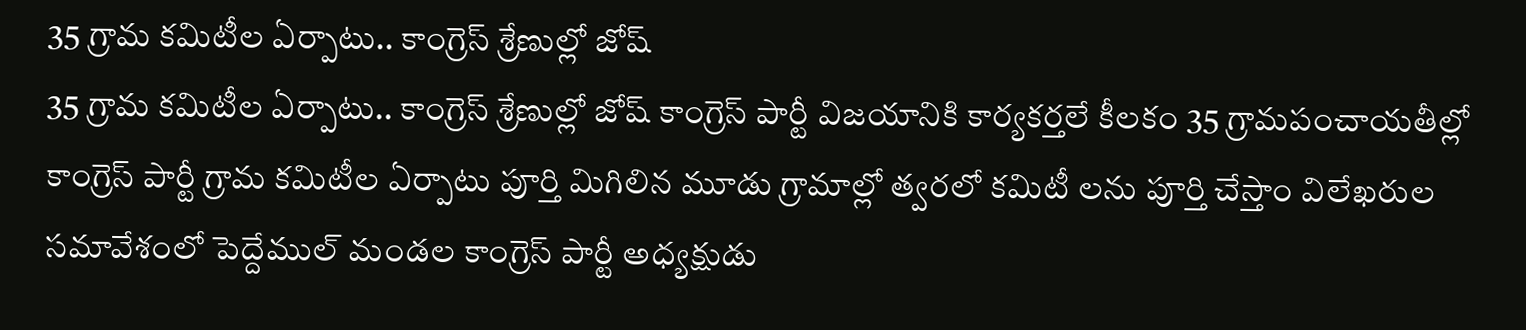35 గ్రామ కమిటీల ఏర్పాటు.. కాంగ్రెస్ శ్రేణుల్లో జోష్
35 గ్రామ కమిటీల ఏర్పాటు.. కాంగ్రెస్ శ్రేణుల్లో జోష్ కాంగ్రెస్ పార్టీ విజయానికి కార్యకర్తలే కీలకం 35 గ్రామపంచాయతీల్లో కాంగ్రెస్ పార్టీ గ్రామ కమిటీల ఏర్పాటు పూర్తి మిగిలిన మూడు గ్రామాల్లో త్వరలో కమిటీ లను పూర్తి చేస్తాం విలేఖరుల సమావేశంలో పెద్దేముల్ మండల కాంగ్రెస్ పార్టీ అధ్యక్షుడు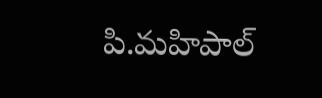పి.మహిపాల్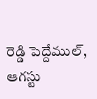రెడ్డి పెద్దేముల్, ఆగస్టు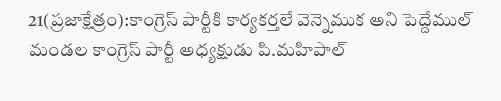21(ప్రజాక్షేత్రం):కాంగ్రెస్ పార్టీకి కార్యకర్తలే వెన్నెముక అని పెద్దేముల్ మండల కాంగ్రెస్ పార్టీ అధ్యక్షుడు పి.మహిపాల్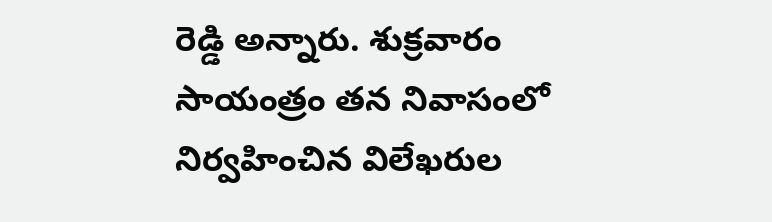రెడ్డి అన్నారు. శుక్రవారం సాయంత్రం తన నివాసంలో నిర్వహించిన విలేఖరుల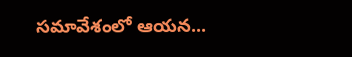సమావేశంలో ఆయన...